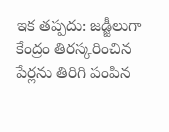ఇక తప్పదు: జడ్జీలుగా కేంద్రం తిరస్కరించిన పేర్లను తిరిగి పంపిన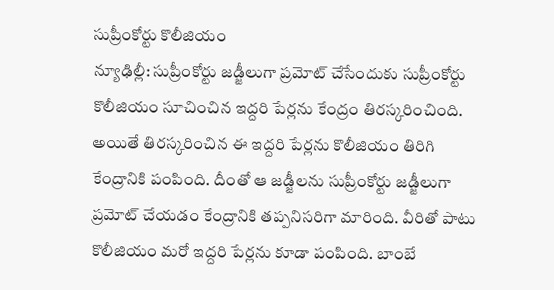సుప్రీంకోర్టు కొలీజియం
న్యూఢిల్లీ: సుప్రీంకోర్టు జడ్జీలుగా ప్రమోట్ చేసేందుకు సుప్రీంకోర్టు కొలీజియం సూచించిన ఇద్దరి పేర్లను కేంద్రం తిరస్కరించింది. అయితే తిరస్కరించిన ఈ ఇద్దరి పేర్లను కొలీజియం తిరిగి కేంద్రానికి పంపింది. దీంతో ఆ జడ్జీలను సుప్రీంకోర్టు జడ్జీలుగా ప్రమోట్ చేయడం కేంద్రానికి తప్పనిసరిగా మారింది. వీరితో పాటు కొలీజియం మరో ఇద్దరి పేర్లను కూడా పంపింది. బాంబే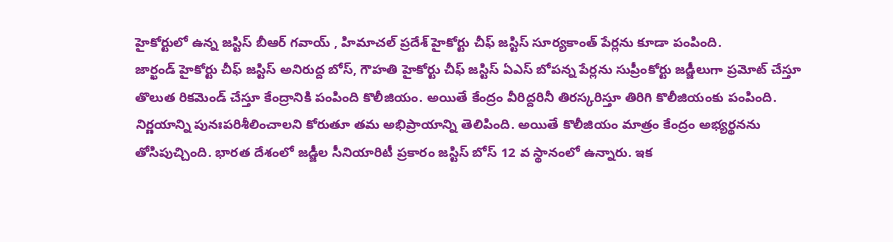హైకోర్టులో ఉన్న జస్టిస్ బీఆర్ గవాయ్ , హిమాచల్ ప్రదేశ్ హైకోర్టు చీఫ్ జస్టిస్ సూర్యకాంత్ పేర్లను కూడా పంపింది.
జార్ఖండ్ హైకోర్టు చీఫ్ జస్టిస్ అనిరుద్ద బోస్, గౌహతి హైకోర్టు చీఫ్ జస్టిస్ ఏఎస్ బోపన్న పేర్లను సుప్రీంకోర్టు జడ్జీలుగా ప్రమోట్ చేస్తూ తొలుత రికమెండ్ చేస్తూ కేంద్రానికి పంపింది కొలీజియం. అయితే కేంద్రం వీరిద్దరినీ తిరస్కరిస్తూ తిరిగి కొలీజియంకు పంపింది. నిర్ణయాన్ని పునఃపరిశీలించాలని కోరుతూ తమ అభిప్రాయాన్ని తెలిపింది. అయితే కొలీజియం మాత్రం కేంద్రం అభ్యర్థనను తోసిపుచ్చింది. భారత దేశంలో జడ్జీల సీనియారిటీ ప్రకారం జస్టిస్ బోస్ 12 వ స్థానంలో ఉన్నారు. ఇక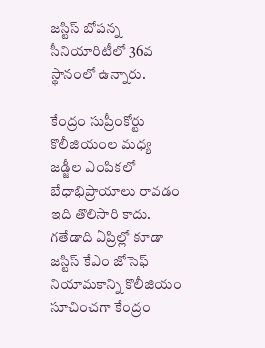జస్టిస్ బోపన్న సీనియారిటీలో 36వ స్థానంలో ఉన్నారు.

కేంద్రం సుప్రీంకోర్టు కొలీజియంల మధ్య జడ్జీల ఎంపికలో బేధాభిప్రాయాలు రావడం ఇది తొలిసారి కాదు. గతేడాది ఏప్రిల్లో కూడా జస్టిస్ కేఎం జోసెఫ్ నియామకాన్ని కొలీజియం సూచించగా కేంద్రం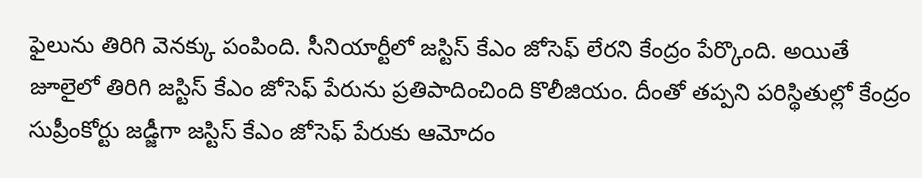ఫైలును తిరిగి వెనక్కు పంపింది. సీనియార్టీలో జస్టిస్ కేఎం జోసెఫ్ లేరని కేంద్రం పేర్కొంది. అయితే జూలైలో తిరిగి జస్టిస్ కేఎం జోసెఫ్ పేరును ప్రతిపాదించింది కొలీజియం. దీంతో తప్పని పరిస్థితుల్లో కేంద్రం సుప్రీంకోర్టు జడ్జీగా జస్టిస్ కేఎం జోసెఫ్ పేరుకు ఆమోదం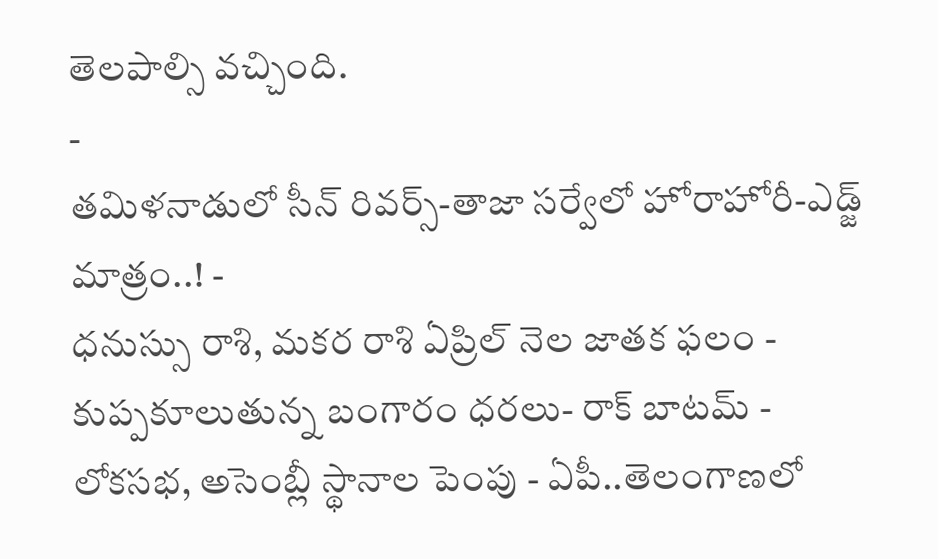తెలపాల్సి వచ్చింది.
-
తమిళనాడులో సీన్ రివర్స్-తాజా సర్వేలో హోరాహోరీ-ఎడ్జ్ మాత్రం..! -
ధనుస్సు రాశి, మకర రాశి ఏప్రిల్ నెల జాతక ఫలం -
కుప్పకూలుతున్న బంగారం ధరలు- రాక్ బాటమ్ -
లోకసభ, అసెంబ్లీ స్థానాల పెంపు - ఏపీ..తెలంగాణలో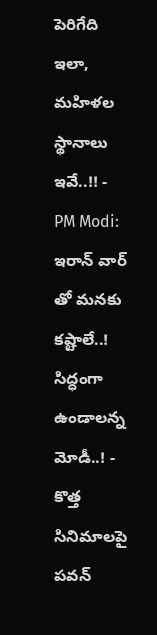పెరిగేది ఇలా, మహిళల స్థానాలు ఇవే..!! -
PM Modi: ఇరాన్ వార్ తో మనకు కష్టాలే..! సిద్ధంగా ఉండాలన్న మోడీ..! -
కొత్త సినిమాలపై పవన్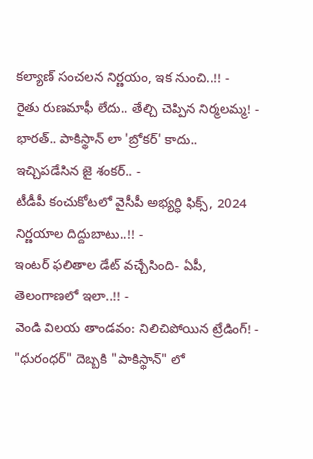కల్యాణ్ సంచలన నిర్ణయం, ఇక నుంచి..!! -
రైతు రుణమాఫీ లేదు.. తేల్చి చెప్పిన నిర్మలమ్మ! -
భారత్.. పాకిస్థాన్ లా 'బ్రోకర్' కాదు.. ఇచ్చిపడేసిన జై శంకర్.. -
టీడీపీ కంచుకోటలో వైసీపీ అభ్యర్ధి ఫిక్స్, 2024 నిర్ణయాల దిద్దుబాటు..!! -
ఇంటర్ ఫలితాల డేట్ వచ్చేసింది- ఏపీ, తెలంగాణలో ఇలా..!! -
వెండి విలయ తాండవం: నిలిచిపోయిన ట్రేడింగ్! -
"ధురంధర్" దెబ్బకి "పాకిస్థాన్" లో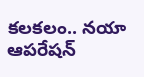కలకలం.. నయా ఆపరేషన్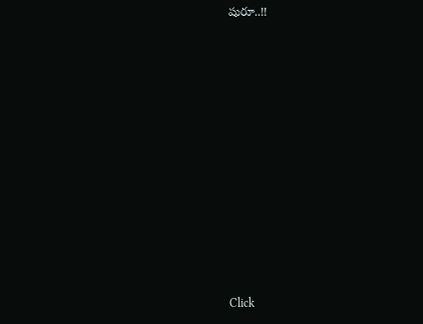షురూ..!!












Click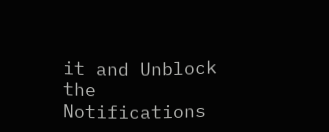it and Unblock the Notifications